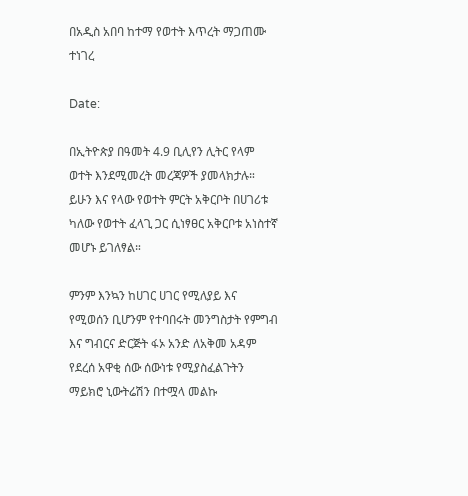በአዲስ አበባ ከተማ የወተት እጥረት ማጋጠሙ ተነገረ

Date:

በኢትዮጵያ በዓመት 4.9 ቢሊየን ሊትር የላም ወተት እንደሚመረት መረጃዎች ያመላክታሉ። ይሁን እና የላው የወተት ምርት አቅርቦት በሀገሪቱ ካለው የወተት ፈላጊ ጋር ሲነፃፀር አቅርቦቱ አነስተኛ መሆኑ ይገለፃል።

ምንም እንኳን ከሀገር ሀገር የሚለያይ እና የሚወሰን ቢሆንም የተባበሩት መንግስታት የምግብ እና ግብርና ድርጅት ፋኦ አንድ ለአቅመ አዳም የደረሰ አዋቂ ሰው ሰውነቱ የሚያስፈልጉትን ማይክሮ ኒውትሬሽን በተሟላ መልኩ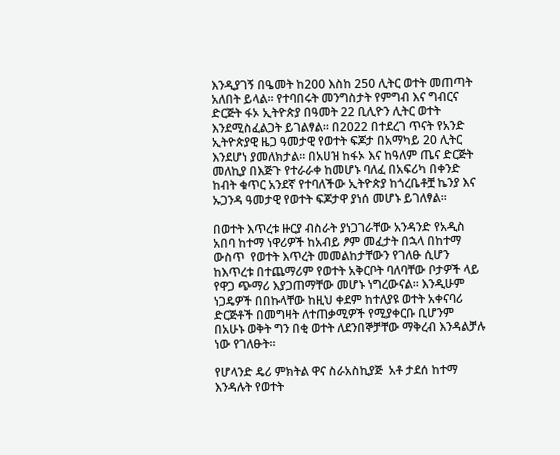እንዲያገኝ በዔመት ከ200 እስከ 250 ሊትር ወተት መጠጣት አለበት ይላል። የተባበሩት መንግስታት የምግብ እና ግብርና ድርጅት ፋኦ ኢትዮጵያ በዓመት 22 ቢሊዮን ሊትር ወተት እንደሚስፈልጋት ይገልፃል። በ2022 በተደረገ ጥናት የአንድ ኢትዮጵያዊ ዜጋ ዓመታዊ የወተት ፍጆታ በአማካይ 20 ሊትር እንደሆነ ያመለክታል። በአሀዝ ከፋኦ እና ከዓለም ጤና ድርጅት መለኪያ በእጅጉ የተራራቀ ከመሆኑ ባለፈ በአፍሪካ በቀንድ ከብት ቁጥር አንደኛ የተባለችው ኢትዮጵያ ከጎረቤቶቿ ኬንያ እና ኡጋንዳ ዓመታዊ የወተት ፍጆታዋ ያነሰ መሆኑ ይገለፃል።

በወተት እጥረቱ ዙርያ ብስራት ያነጋገራቸው አንዳንድ የአዲስ አበባ ከተማ ነዋሪዎች ከአብይ ፆም መፈታት በኋላ በከተማ ውስጥ  የወተት እጥረት መመልከታቸውን የገለፁ ሲሆን ከእጥረቱ በተጨማሪም የወተት አቅርቦት ባለባቸው ቦታዎች ላይ የዋጋ ጭማሪ እያጋጠማቸው መሆኑ ነግረውናል። እንዲሁም ነጋዴዎች በበኩላቸው ከዚህ ቀደም ከተለያዩ ወተት አቀናባሪ ድርጅቶች በመግዛት ለተጠቃሚዎች የሚያቀርቡ ቢሆንም በአሁኑ ወቅት ግን በቂ ወተት ለደንበኞቻቸው ማቅረብ እንዳልቻሉ ነው የገለፁት።

የሆላንድ ዴሪ ምክትል ዋና ስራአስኪያጅ  አቶ ታደሰ ከተማ እንዳሉት የወተት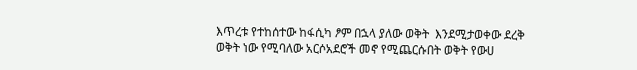እጥረቱ የተከሰተው ከፋሲካ ፆም በኋላ ያለው ወቅት  እንደሚታወቀው ደረቅ ወቅት ነው የሚባለው አርሶአደሮች መኖ የሚጨርሱበት ወቅት የውሀ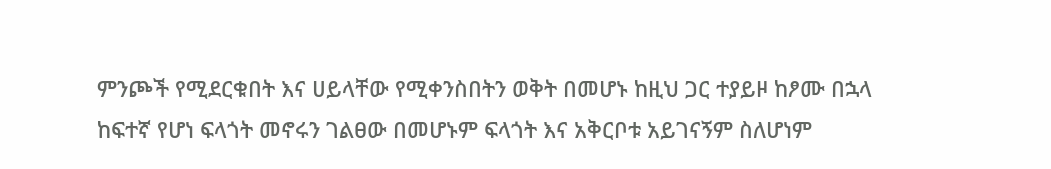ምንጮች የሚደርቁበት እና ሀይላቸው የሚቀንስበትን ወቅት በመሆኑ ከዚህ ጋር ተያይዞ ከፆሙ በኋላ ከፍተኛ የሆነ ፍላጎት መኖሩን ገልፀው በመሆኑም ፍላጎት እና አቅርቦቱ አይገናኝም ስለሆነም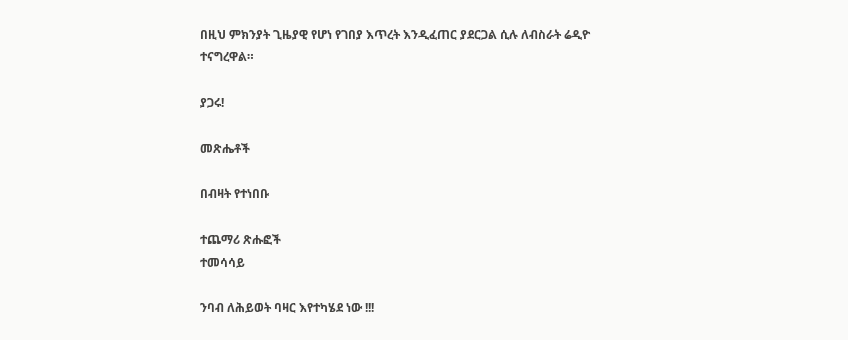በዚህ ምክንያት ጊዜያዊ የሆነ የገበያ እጥረት እንዲፈጠር ያደርጋል ሲሉ ለብስራት ሬዲዮ ተናግረዋል።

ያጋሩ!

መጽሔቶች

በብዛት የተነበቡ

ተጨማሪ ጽሑፎች
ተመሳሳይ

ንባብ ለሕይወት ባዛር እየተካሄደ ነው !!!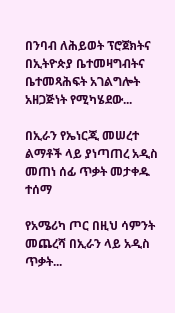በንባብ ለሕይወት ፕሮጀክትና በኢትዮጵያ ቤተመዛግብትና ቤተመጻሕፍት አገልግሎት አዘጋጅነት የሚካሄደው...

በኢራን የኤነርጂ መሠረተ ልማቶች ላይ ያነጣጠረ አዲስ መጠነ ሰፊ ጥቃት መታቀዱ ተሰማ

የአሜሪካ ጦር በዚህ ሳምንት መጨረሻ በኢራን ላይ አዲስ ጥቃት...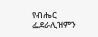የብሔር ፌደራሊዝምን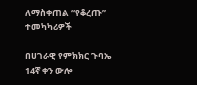ለማስቀጠል “የቆረጡ” ተመካካሪዎች

በሀገራዊ የምክክር ጉባኤ 14ኛ ቀን ውሎ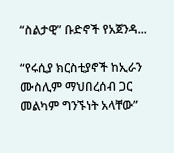“ስልታዊ” ቡድኖች የአጀንዳ...

“የሩሲያ ክርስቲያኖች ከኢራን ሙስሊም ማህበረሰብ ጋር መልካም ግንኙነት አላቸው”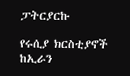ፓትርያርኩ

የሩሲያ ክርስቲያኖች ከኢራን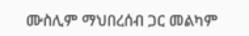ሙስሊም ማህበረሰብ ጋር መልካም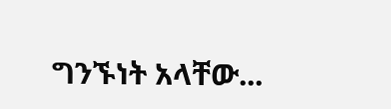ግንኙነት አላቸው...